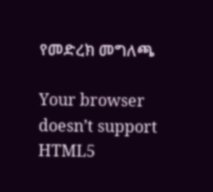የመድረክ መግለጫ

Your browser doesn’t support HTML5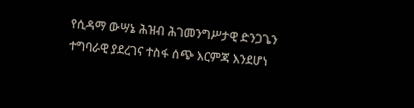የሲዳማ ውሣኔ ሕዝብ ሕገመንግሥታዊ ድንጋጌን ተግባራዊ ያደረገና ተስፋ ሰጭ እርምጃ እንደሆነ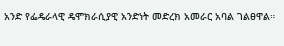አንድ የፌዴራላዊ ዴሞክራሲያዊ አንድነት መድረክ አመራር አባል ገልፀዋል።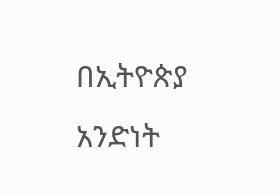በኢትዮጵያ አንድነት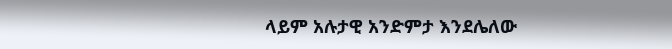ላይም አሉታዊ አንድምታ እንደሌለው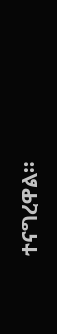ተናግረዋል።